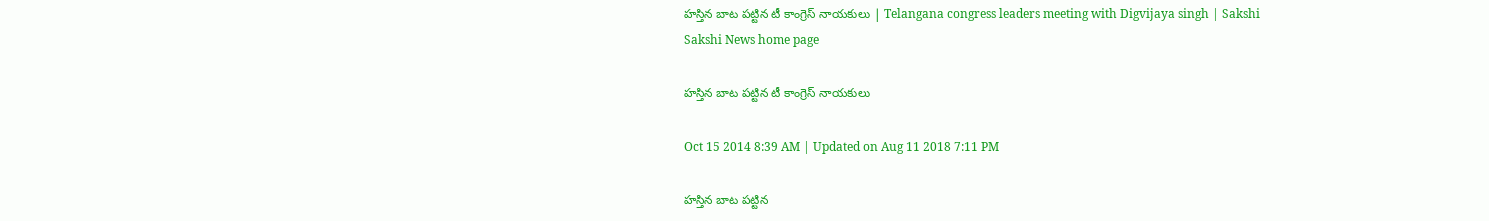హస్తిన బాట పట్టిన టీ కాంగ్రెస్ నాయకులు | Telangana congress leaders meeting with Digvijaya singh | Sakshi
Sakshi News home page

హస్తిన బాట పట్టిన టీ కాంగ్రెస్ నాయకులు

Oct 15 2014 8:39 AM | Updated on Aug 11 2018 7:11 PM

హస్తిన బాట పట్టిన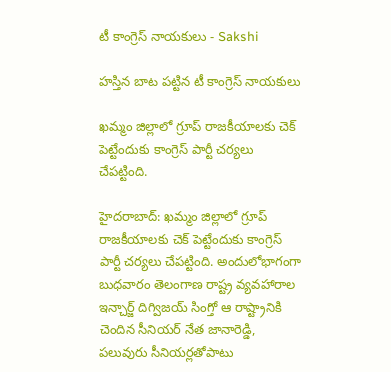టీ కాంగ్రెస్ నాయకులు - Sakshi

హస్తిన బాట పట్టిన టీ కాంగ్రెస్ నాయకులు

ఖమ్మం జిల్లాలో గ్రూప్ రాజకీయాలకు చెక్ పెట్టేందుకు కాంగ్రెస్ పార్టీ చర్యలు చేపట్టింది.

హైదరాబాద్: ఖమ్మం జిల్లాలో గ్రూప్ రాజకీయాలకు చెక్ పెట్టేందుకు కాంగ్రెస్ పార్టీ చర్యలు చేపట్టింది. అందులోభాగంగా బుధవారం తెలంగాణ రాష్ట్ర వ్యవహారాల ఇన్చార్జ్ దిగ్విజయ్ సింగ్తో ఆ రాష్ట్రానికి చెందిన సీనియర్ నేత జానారెడ్డి, పలువురు సీనియర్లతోపాటు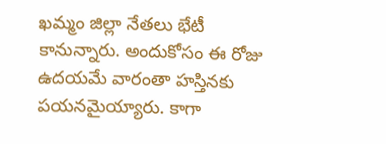ఖమ్మం జిల్లా నేతలు భేటీ కానున్నారు. అందుకోసం ఈ రోజు ఉదయమే వారంతా హస్తినకు పయనమైయ్యారు. కాగా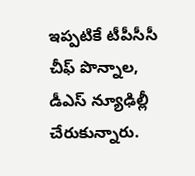ఇప్పటికే టీపీసీసీ చీఫ్ పొన్నాల, డీఎస్ న్యూఢిల్లీ చేరుకున్నారు.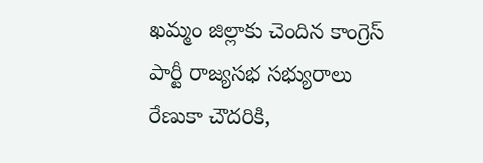ఖమ్మం జిల్లాకు చెందిన కాంగ్రెస్ పార్టీ రాజ్యసభ సభ్యురాలు రేణుకా చౌదరికి,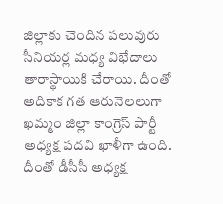జిల్లాకు చెందిన పలువురు సీనియర్ల మధ్య విభేదాలు తారాస్థాయికి చేరాయి. దీంతో అదికాక గత ఆరునెలలుగా ఖమ్మం జిల్లా కాంగ్రెస్ పార్టీ అధ్యక్ష పదవి ఖాళీగా ఉంది. దీంతో డీసీసీ అధ్యక్ష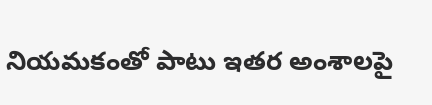నియమకంతో పాటు ఇతర అంశాలపై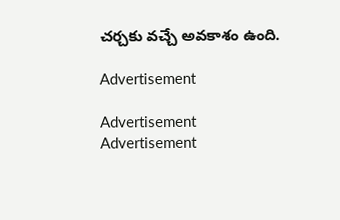చర్చకు వచ్చే అవకాశం ఉంది.

Advertisement

Advertisement
Advertisement